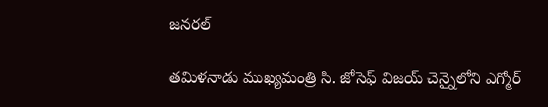జనరల్

తమిళనాడు ముఖ్యమంత్రి సి. జోసెఫ్ విజయ్ చెన్నైలోని ఎగ్మోర్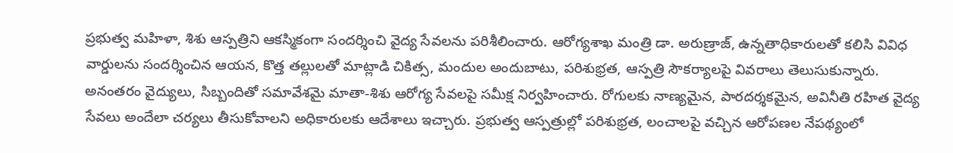ప్రభుత్వ మహిళా, శిశు ఆస్పత్రిని ఆకస్మికంగా సందర్శించి వైద్య సేవలను పరిశీలించారు. ఆరోగ్యశాఖ మంత్రి డా. అరుణ్రాజ్, ఉన్నతాధికారులతో కలిసి వివిధ వార్డులను సందర్శించిన ఆయన, కొత్త తల్లులతో మాట్లాడి చికిత్స, మందుల అందుబాటు, పరిశుభ్రత, ఆస్పత్రి సౌకర్యాలపై వివరాలు తెలుసుకున్నారు.
అనంతరం వైద్యులు, సిబ్బందితో సమావేశమై మాతా-శిశు ఆరోగ్య సేవలపై సమీక్ష నిర్వహించారు. రోగులకు నాణ్యమైన, పారదర్శకమైన, అవినీతి రహిత వైద్య సేవలు అందేలా చర్యలు తీసుకోవాలని అధికారులకు ఆదేశాలు ఇచ్చారు. ప్రభుత్వ ఆస్పత్రుల్లో పరిశుభ్రత, లంచాలపై వచ్చిన ఆరోపణల నేపథ్యంలో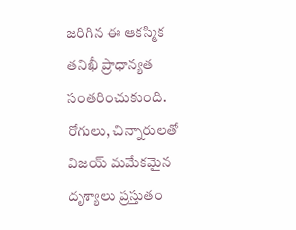జరిగిన ఈ ఆకస్మిక తనిఖీ ప్రాధాన్యత సంతరించుకుంది. రోగులు, చిన్నారులతో విజయ్ మమేకమైన దృశ్యాలు ప్రస్తుతం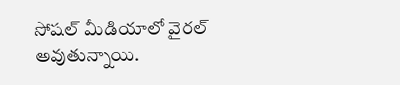సోషల్ మీడియాలో వైరల్ అవుతున్నాయి.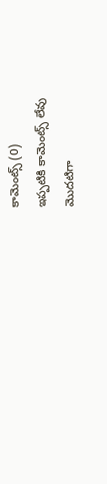కామెంట్స్ (0)
ఇప్పటికి కామెంట్స్ లేవు
మొదటిగా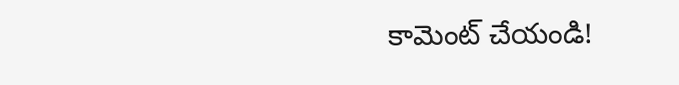కామెంట్ చేయండి!